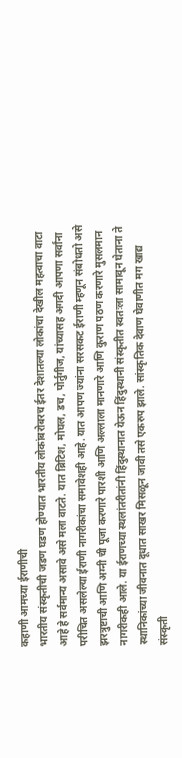कहाणी आमच्या ईराणीची
भारतीय संस्कृतीची जडण घडण होण्यात भारतीय लोकांबरोबरच ईतर देशातल्या लोकांचा देखील महत्वाचा वाटा आहे हे सर्वमान्य असावे असे मला वाटते. यात ब्रिटिश, मोघल, डच, पोर्तुगीज, यांच्यासह अगदी आपणा सर्वांना परीचित असलेल्या ईराणी नागरीकांचा समावेशही आहे. यात आपण ज्यांना सरसकट ईराणी म्हणून संबोधतो असे झरत्रुष्टाची आणि अग्नी ची पूजा करणारे पारशी आणि अल्लाला मानणारे आणि कुराण पठण करणारे मुसलमान नागरीकही आले. या ईराणच्या स्थलांतरीतांनी हिंदुस्थानात येऊन हिंदुस्थानी संस्कृतीत स्वतःला सामावून घेताना ते स्थानिकांच्या जीवनात दूधात साखर मिसळून जावी तसे एकरुप झाले. सांस्कृतिक देवाण घेवाणीत मग खाद्य संस्कृती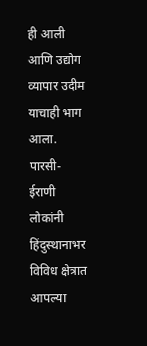ही आली आणि उद्योग व्यापार उदीम याचाही भाग आला. पारसी- ईराणी लोकांनी हिंदुस्थानाभर विविध क्षेत्रात आपल्या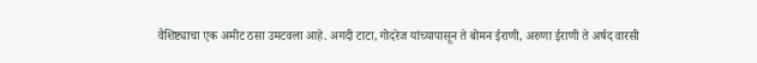वैशिष्ट्याचा एक अमीट ठसा उमटवला आहे. अगदी टाटा, गोदरेज यांच्यापासून ते बोमन ईराणी, अरुणा ईराणी ते अर्षद वारसी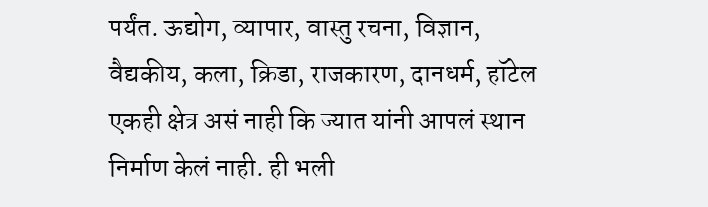पर्यंत. ऊद्योग, व्यापार, वास्तु रचना, विज्ञान, वैद्यकीय, कला, क्रिडा, राजकारण, दानधर्म, हॉटेल एकही क्षेत्र असं नाही कि ज्यात यांनी आपलं स्थान निर्माण केलं नाही. ही भली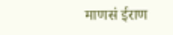माणसं ईराण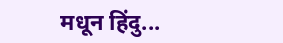मधून हिंदु...